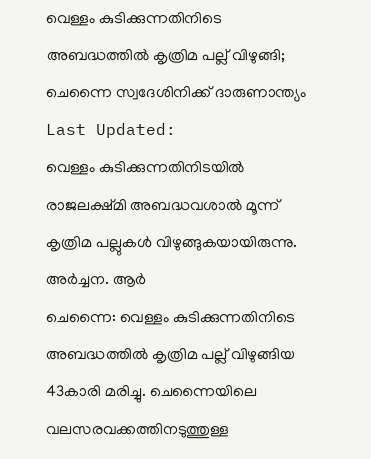വെള്ളം കുടിക്കുന്നതിനിടെ അബദ്ധത്തിൽ കൃത്രിമ പല്ല് വിഴുങ്ങി; ചെന്നൈ സ്വദേശിനിക്ക് ദാരുണാന്ത്യം
Last Updated:
വെള്ളം കുടിക്കുന്നതിനിടയിൽ രാജലക്ഷ്മി അബദ്ധവശാൽ മൂന്ന് കൃത്രിമ പല്ലുകൾ വിഴുങ്ങുകയായിരുന്നു.
അർച്ചന. ആർ
ചെന്നൈ: വെള്ളം കുടിക്കുന്നതിനിടെ അബദ്ധത്തിൽ കൃത്രിമ പല്ല് വിഴുങ്ങിയ 43കാരി മരിച്ചു. ചെന്നൈയിലെ വലസരവക്കത്തിനടുത്തുള്ള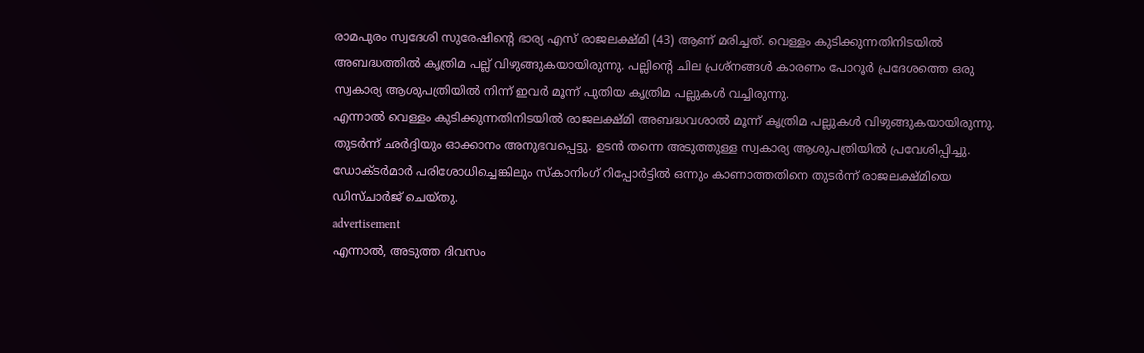രാമപുരം സ്വദേശി സുരേഷിന്റെ ഭാര്യ എസ് രാജലക്ഷ്മി (43) ആണ് മരിച്ചത്. വെള്ളം കുടിക്കുന്നതിനിടയിൽ അബദ്ധത്തിൽ കൃത്രിമ പല്ല് വിഴുങ്ങുകയായിരുന്നു. പല്ലിന്റെ ചില പ്രശ്നങ്ങൾ കാരണം പോറൂർ പ്രദേശത്തെ ഒരു സ്വകാര്യ ആശുപത്രിയിൽ നിന്ന് ഇവർ മൂന്ന് പുതിയ കൃത്രിമ പല്ലുകൾ വച്ചിരുന്നു.
എന്നാൽ വെള്ളം കുടിക്കുന്നതിനിടയിൽ രാജലക്ഷ്മി അബദ്ധവശാൽ മൂന്ന് കൃത്രിമ പല്ലുകൾ വിഴുങ്ങുകയായിരുന്നു. തുടർന്ന് ഛർദ്ദിയും ഓക്കാനം അനുഭവപ്പെട്ടു. ഉടൻ തന്നെ അടുത്തുള്ള സ്വകാര്യ ആശുപത്രിയിൽ പ്രവേശിപ്പിച്ചു. ഡോക്ടർമാർ പരിശോധിച്ചെങ്കിലും സ്കാനിംഗ് റിപ്പോർട്ടിൽ ഒന്നും കാണാത്തതിനെ തുടർന്ന് രാജലക്ഷ്മിയെ ഡിസ്ചാർജ് ചെയ്തു.
advertisement
എന്നാൽ, അടുത്ത ദിവസം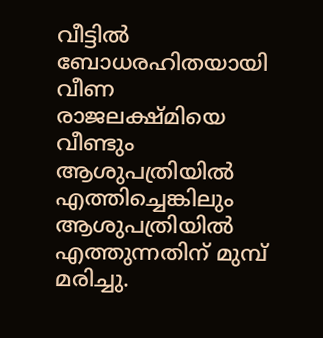വീട്ടിൽ ബോധരഹിതയായി വീണ രാജലക്ഷ്മിയെ വീണ്ടും ആശുപത്രിയിൽ എത്തിച്ചെങ്കിലും ആശുപത്രിയിൽ എത്തുന്നതിന് മുമ്പ് മരിച്ചു.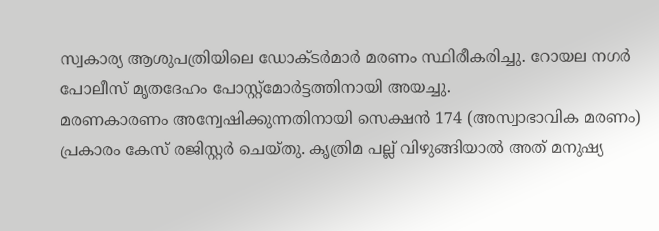സ്വകാര്യ ആശുപത്രിയിലെ ഡോക്ടർമാർ മരണം സ്ഥിരീകരിച്ചു. റോയല നഗർ പോലീസ് മൃതദേഹം പോസ്റ്റ്മോർട്ടത്തിനായി അയച്ചു.
മരണകാരണം അന്വേഷിക്കുന്നതിനായി സെക്ഷൻ 174 (അസ്വാഭാവിക മരണം) പ്രകാരം കേസ് രജിസ്റ്റർ ചെയ്തു. കൃത്രിമ പല്ല് വിഴുങ്ങിയാൽ അത് മനുഷ്യ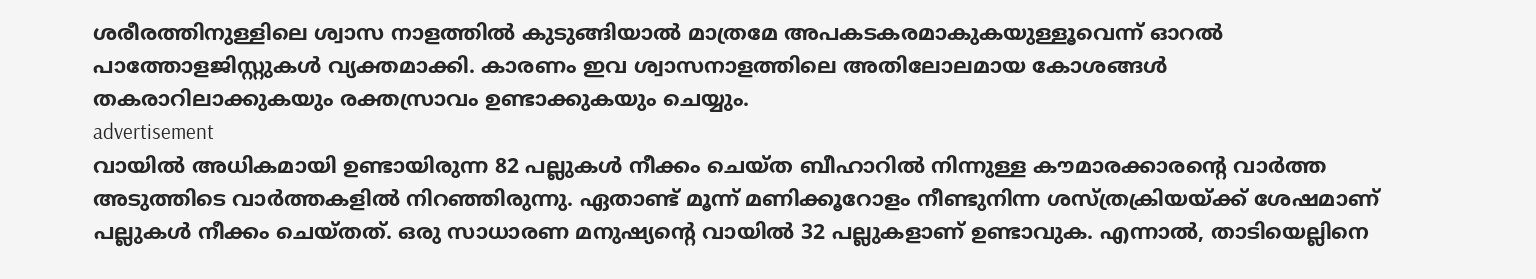ശരീരത്തിനുള്ളിലെ ശ്വാസ നാളത്തിൽ കുടുങ്ങിയാൽ മാത്രമേ അപകടകരമാകുകയുള്ളൂവെന്ന് ഓറൽ പാത്തോളജിസ്റ്റുകൾ വ്യക്തമാക്കി. കാരണം ഇവ ശ്വാസനാളത്തിലെ അതിലോലമായ കോശങ്ങൾ തകരാറിലാക്കുകയും രക്തസ്രാവം ഉണ്ടാക്കുകയും ചെയ്യും.
advertisement
വായിൽ അധികമായി ഉണ്ടായിരുന്ന 82 പല്ലുകൾ നീക്കം ചെയ്ത ബീഹാറിൽ നിന്നുള്ള കൗമാരക്കാരന്റെ വാർത്ത അടുത്തിടെ വാർത്തകളിൽ നിറഞ്ഞിരുന്നു. ഏതാണ്ട് മൂന്ന് മണിക്കൂറോളം നീണ്ടുനിന്ന ശസ്ത്രക്രിയയ്ക്ക് ശേഷമാണ് പല്ലുകൾ നീക്കം ചെയ്തത്. ഒരു സാധാരണ മനുഷ്യന്റെ വായിൽ 32 പല്ലുകളാണ് ഉണ്ടാവുക. എന്നാൽ, താടിയെല്ലിനെ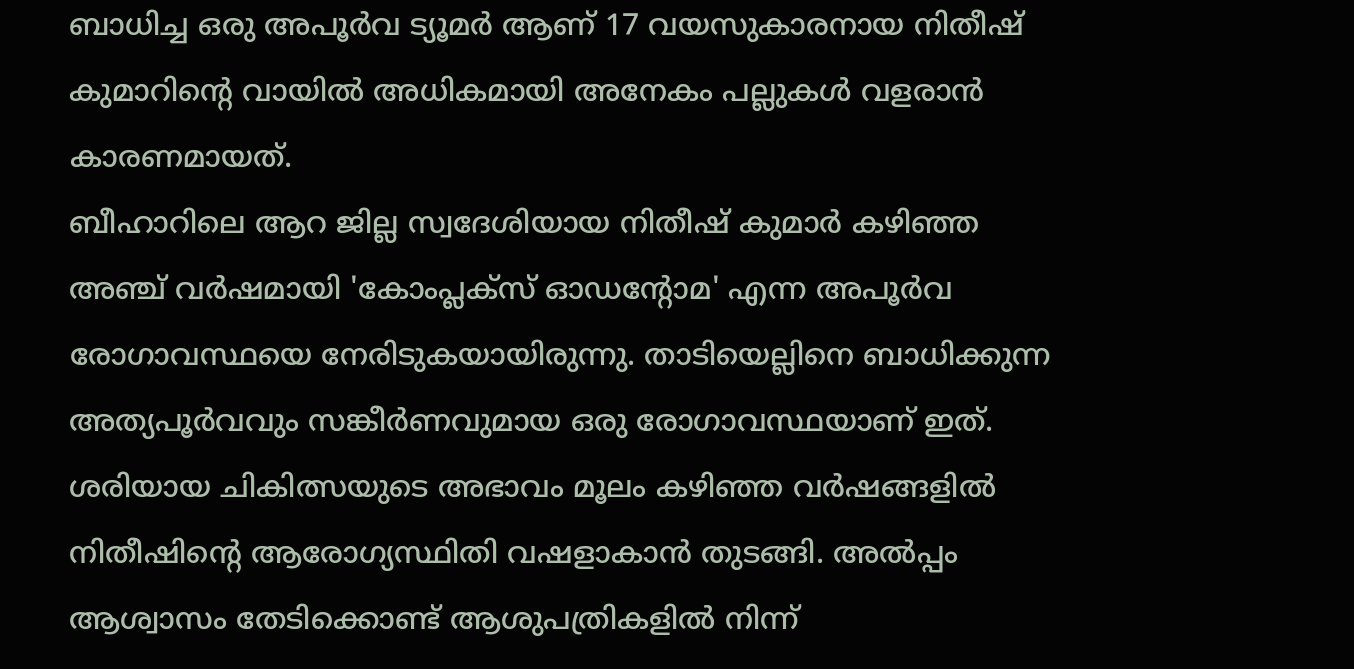ബാധിച്ച ഒരു അപൂർവ ട്യൂമർ ആണ് 17 വയസുകാരനായ നിതീഷ് കുമാറിന്റെ വായിൽ അധികമായി അനേകം പല്ലുകൾ വളരാൻ കാരണമായത്.
ബീഹാറിലെ ആറ ജില്ല സ്വദേശിയായ നിതീഷ് കുമാർ കഴിഞ്ഞ അഞ്ച് വർഷമായി 'കോംപ്ലക്സ് ഓഡന്റോമ' എന്ന അപൂർവ രോഗാവസ്ഥയെ നേരിടുകയായിരുന്നു. താടിയെല്ലിനെ ബാധിക്കുന്ന അത്യപൂർവവും സങ്കീർണവുമായ ഒരു രോഗാവസ്ഥയാണ് ഇത്. ശരിയായ ചികിത്സയുടെ അഭാവം മൂലം കഴിഞ്ഞ വർഷങ്ങളിൽ നിതീഷിന്റെ ആരോഗ്യസ്ഥിതി വഷളാകാൻ തുടങ്ങി. അൽപ്പം ആശ്വാസം തേടിക്കൊണ്ട് ആശുപത്രികളിൽ നിന്ന്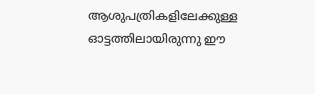ആശുപത്രികളിലേക്കുള്ള ഓട്ടത്തിലായിരുന്നു ഈ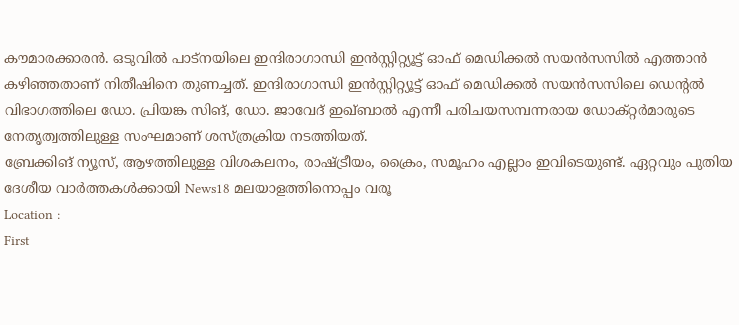കൗമാരക്കാരൻ. ഒടുവിൽ പാട്നയിലെ ഇന്ദിരാഗാന്ധി ഇൻസ്റ്റിറ്റ്യൂട്ട് ഓഫ് മെഡിക്കൽ സയൻസസിൽ എത്താൻ കഴിഞ്ഞതാണ് നിതീഷിനെ തുണച്ചത്. ഇന്ദിരാഗാന്ധി ഇൻസ്റ്റിറ്റ്യൂട്ട് ഓഫ് മെഡിക്കൽ സയൻസസിലെ ഡെന്റൽ വിഭാഗത്തിലെ ഡോ. പ്രിയങ്ക സിങ്, ഡോ. ജാവേദ് ഇഖ്ബാൽ എന്നീ പരിചയസമ്പന്നരായ ഡോക്റ്റർമാരുടെ നേതൃത്വത്തിലുള്ള സംഘമാണ് ശസ്ത്രക്രിയ നടത്തിയത്.
ബ്രേക്കിങ് ന്യൂസ്, ആഴത്തിലുള്ള വിശകലനം, രാഷ്ട്രീയം, ക്രൈം, സമൂഹം എല്ലാം ഇവിടെയുണ്ട്. ഏറ്റവും പുതിയ ദേശീയ വാർത്തകൾക്കായി News18 മലയാളത്തിനൊപ്പം വരൂ
Location :
First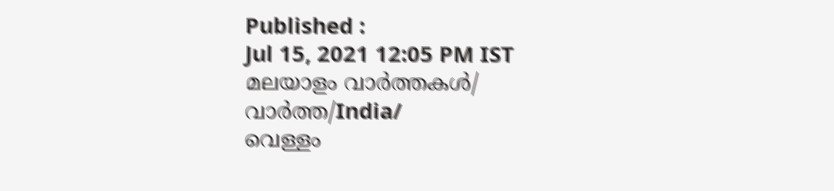Published :
Jul 15, 2021 12:05 PM IST
മലയാളം വാർത്തകൾ/ വാർത്ത/India/
വെള്ളം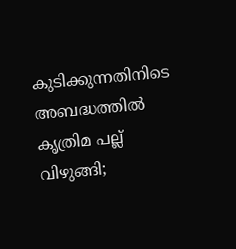കുടിക്കുന്നതിനിടെ അബദ്ധത്തിൽ കൃത്രിമ പല്ല് വിഴുങ്ങി;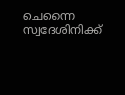ചെന്നൈ സ്വദേശിനിക്ക്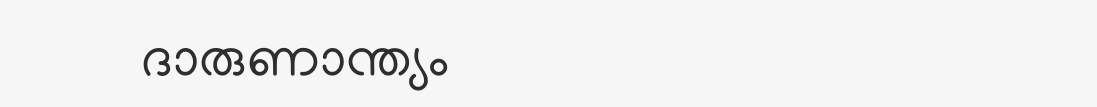ദാരുണാന്ത്യം